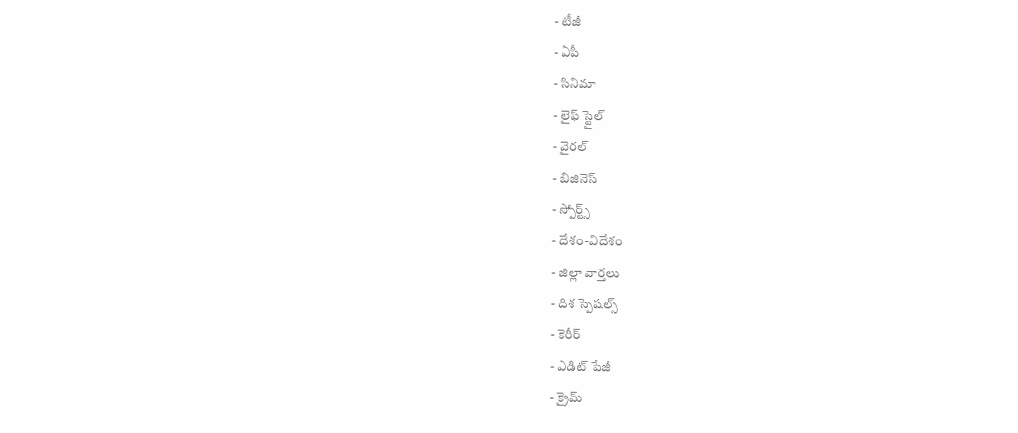- టీజీ
- ఏపీ
- సినిమా
- లైఫ్ స్టైల్
- వైరల్
- బిజినెస్
- స్పోర్ట్స్
- దేశం-విదేశం
- జిల్లా వార్తలు
- దిశ స్పెషల్స్
- కెరీర్
- ఎడిట్ పేజీ
- క్రైమ్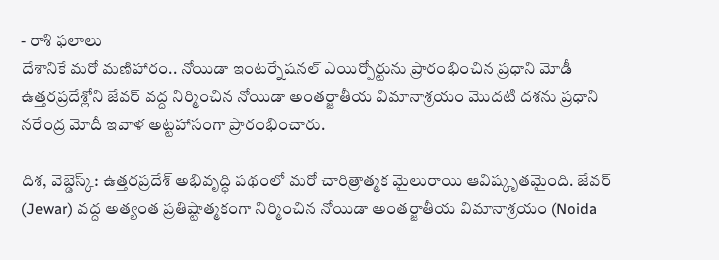- రాశి ఫలాలు
దేశానికే మరో మణిహారం.. నోయిడా ఇంటర్నేషనల్ ఎయిర్పోర్టును ప్రారంభించిన ప్రధాని మోడీ
ఉత్తరప్రదేశ్లోని జేవర్ వద్ద నిర్మించిన నోయిడా అంతర్జాతీయ విమానాశ్రయం మొదటి దశను ప్రధాని నరేంద్ర మోదీ ఇవాళ అట్టహాసంగా ప్రారంభించారు.

దిశ, వెబ్డెస్క్: ఉత్తరప్రదేశ్ అభివృద్ధి పథంలో మరో చారిత్రాత్మక మైలురాయి ఆవిష్కృతమైంది. జేవర్ (Jewar) వద్ద అత్యంత ప్రతిష్టాత్మకంగా నిర్మించిన నోయిడా అంతర్జాతీయ విమానాశ్రయం (Noida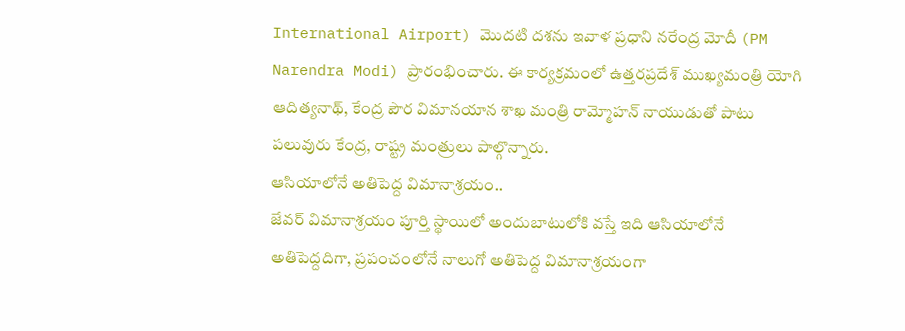International Airport) మొదటి దశను ఇవాళ ప్రధాని నరేంద్ర మోదీ (PM Narendra Modi) ప్రారంభించారు. ఈ కార్యక్రమంలో ఉత్తరప్రదేశ్ ముఖ్యమంత్రి యోగి ఆదిత్యనాథ్, కేంద్ర పౌర విమానయాన శాఖ మంత్రి రామ్మోహన్ నాయుడుతో పాటు పలువురు కేంద్ర, రాష్ట్ర మంత్రులు పాల్గొన్నారు.
ఆసియాలోనే అతిపెద్ద విమానాశ్రయం..
జేవర్ విమానాశ్రయం పూర్తి స్థాయిలో అందుబాటులోకి వస్తే ఇది ఆసియాలోనే అతిపెద్దదిగా, ప్రపంచంలోనే నాలుగో అతిపెద్ద విమానాశ్రయంగా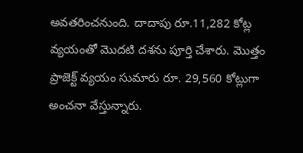అవతరించనుంది. దాదాపు రూ.11,282 కోట్ల వ్యయంతో మొదటి దశను పూర్తి చేశారు. మొత్తం ప్రాజెక్ట్ వ్యయం సుమారు రూ. 29,560 కోట్లుగా అంచనా వేస్తున్నారు.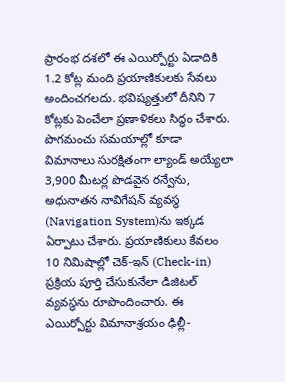ప్రారంభ దశలో ఈ ఎయిర్పోర్టు ఏడాదికి 1.2 కోట్ల మంది ప్రయాణికులకు సేవలు అందించగలదు. భవిష్యత్తులో దీనిని 7 కోట్లకు పెంచేలా ప్రణాళికలు సిద్ధం చేశారు. పొగమంచు సమయాల్లో కూడా విమానాలు సురక్షితంగా ల్యాండ్ అయ్యేలా 3,900 మీటర్ల పొడవైన రన్వేను, అధునాతన నావిగేషన్ వ్యవస్థ (Navigation System)ను ఇక్కడ ఏర్పాటు చేశారు. ప్రయాణికులు కేవలం 10 నిమిషాల్లో చెక్-ఇన్ (Check-in) ప్రక్రియ పూర్తి చేసుకునేలా డిజిటల్ వ్యవస్థను రూపొందించారు. ఈ ఎయిర్పోర్టు విమానాశ్రయం ఢిల్లీ-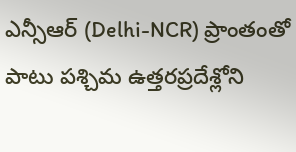ఎన్సీఆర్ (Delhi-NCR) ప్రాంతంతో పాటు పశ్చిమ ఉత్తరప్రదేశ్లోని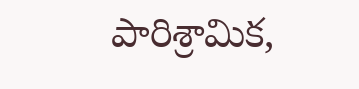పారిశ్రామిక,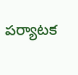పర్యాటక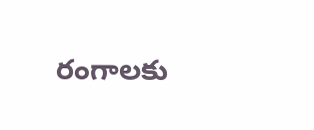రంగాలకు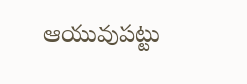ఆయువుపట్టు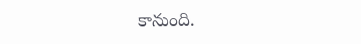కానుంది.